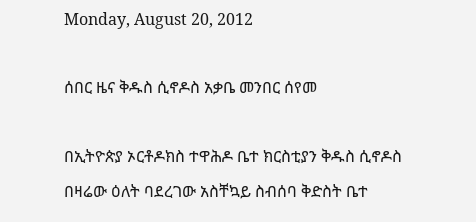Monday, August 20, 2012

ሰበር ዜና ቅዱስ ሲኖዶስ አቃቤ መንበር ሰየመ

በኢትዮጵያ ኦርቶዶክስ ተዋሕዶ ቤተ ክርስቲያን ቅዱስ ሲኖዶስ በዛሬው ዕለት ባደረገው አስቸኳይ ስብሰባ ቅድስት ቤተ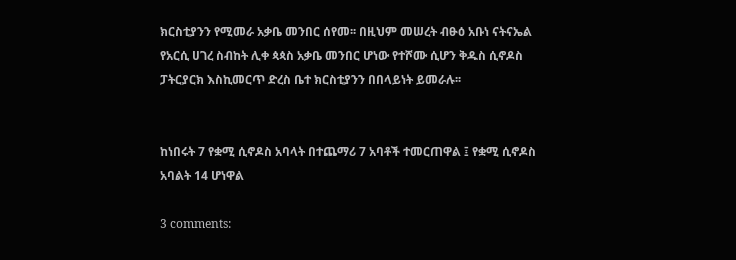ክርስቲያንን የሚመራ አቃቤ መንበር ሰየመ፡፡ በዚህም መሠረት ብፁዕ አቡነ ናትናኤል የአርሲ ሀገረ ስብከት ሊቀ ጳጳስ አቃቤ መንበር ሆነው የተሾሙ ሲሆን ቅዱስ ሲኖዶስ ፓትርያርክ እስኪመርጥ ድረስ ቤተ ክርስቲያንን በበላይነት ይመራሉ፡፡


ከነበሩት 7 የቋሚ ሲኖዶስ አባላት በተጨማሪ 7 አባቶች ተመርጠዋል ፤ የቋሚ ሲኖዶስ አባልት 14 ሆነዋል

3 comments: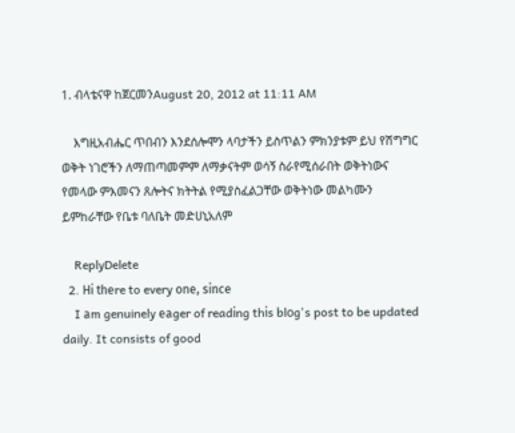1. ብላቴናዋ ከጀርመንAugust 20, 2012 at 11:11 AM

    እግዚአብሔር ጥበብን እንደሰሎሞን ላባታችን ይስጥልን ምክንያቱም ይህ የሽግግር ወቅት ነገሮችን ለማጠጣመምም ለማቃናትም ወሳኝ ስራየሚሰራበት ወቅትነውና የመላው ምእመናን ጸሎትና ክትትል የሚያስፈልጋቸው ወቅትነው መልካሙን ይምከራቸው የቤቱ ባለቤት መድሀኒአለም

    ReplyDelete
  2. Hі thеre to every оne, sіnсe
    I аm genuinely еаger of readіng thіs blοg's post to be updated daily. It consists of good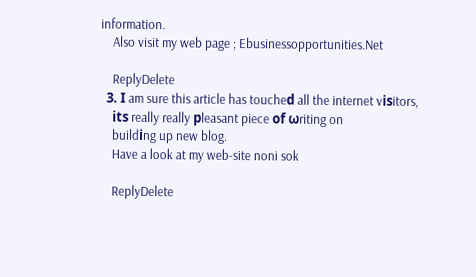information.
    Also visit my web page ; Ebusinessopportunities.Net

    ReplyDelete
  3. ӏ am sure this article has toucheԁ all the internet vіѕitors,
    itѕ really really рleasant piece οf ωriting on
    buildіng up new blog.
    Have a look at my web-site noni sok

    ReplyDelete